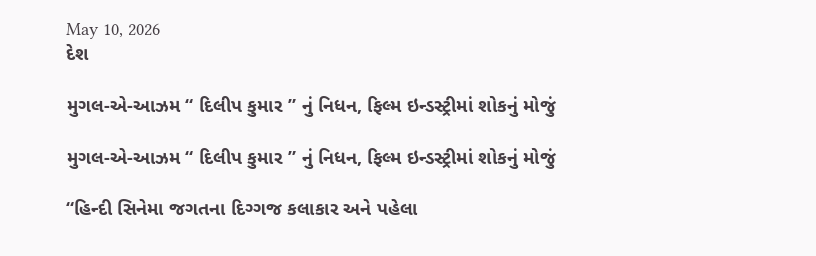May 10, 2026
દેશ

મુગલ-એ-આઝમ “ દિલીપ કુમાર ” નું નિધન, ફિલ્મ ઇન્ડસ્ટ્રીમાં શોકનું મોજું

મુગલ-એ-આઝમ “ દિલીપ કુમાર ” નું નિધન, ફિલ્મ ઇન્ડસ્ટ્રીમાં શોકનું મોજું

“હિન્દી સિનેમા જગતના દિગ્ગજ કલાકાર અને પહેલા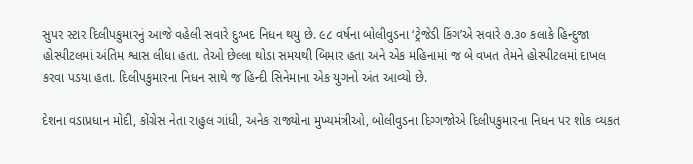સુપર સ્ટાર દિલીપકુમારનું આજે વહેલી સવારે દુઃખદ નિધન થયુ છે. ૯૮ વર્ષના બોલીવુડના ‘ટ્રેજેડી કિંગ’એ સવારે ૭.૩૦ કલાકે હિન્દુજા હોસ્પીટલમાં અંતિમ શ્વાસ લીધા હતા. તેઓ છેલ્લા થોડા સમયથી બિમાર હતા અને એક મહિનામાં જ બે વખત તેમને હોસ્પીટલમાં દાખલ કરવા પડયા હતા. દિલીપકુમારના નિધન સાથે જ હિન્દી સિનેમાના એક યુગનો અંત આવ્યો છે.

દેશના વડાપ્રધાન મોદી, કોંગ્રેસ નેતા રાહુલ ગાંધી, અનેક રાજ્યોના મુખ્યમંત્રીઓ, બોલીવુડના દિગ્ગજોએ દિલીપકુમારના નિધન પર શોક વ્યકત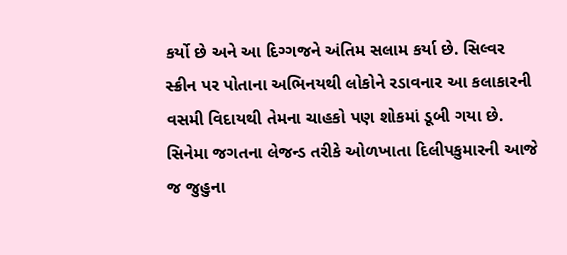કર્યો છે અને આ દિગ્ગજને અંતિમ સલામ કર્યા છે. સિલ્વર સ્ક્રીન પર પોતાના અભિનયથી લોકોને રડાવનાર આ કલાકારની વસમી વિદાયથી તેમના ચાહકો પણ શોકમાં ડૂબી ગયા છે. સિનેમા જગતના લેજન્ડ તરીકે ઓળખાતા દિલીપકુમારની આજે જ જુહુના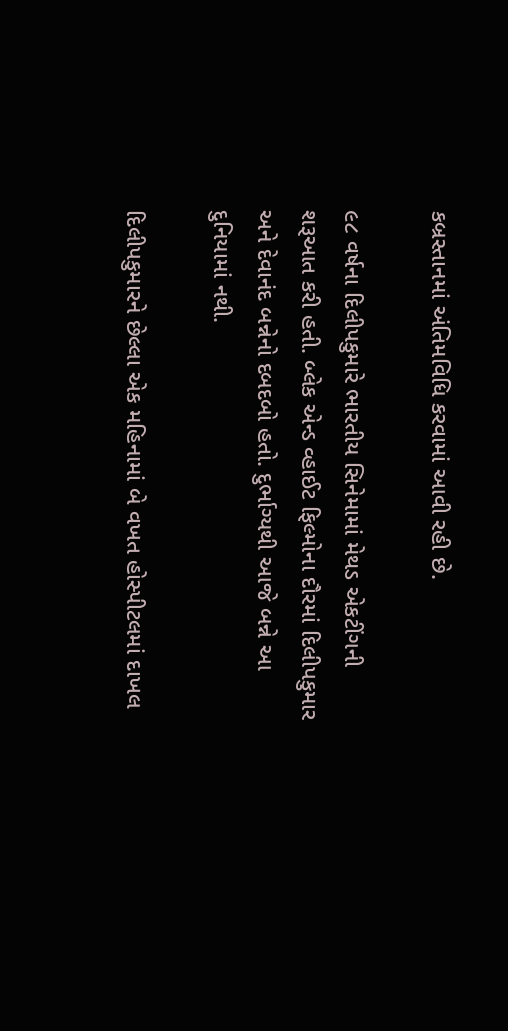કબ્રસ્તાનમાં અંતિમવિધિ કરવામાં આવી રહી છે.

૯૮ વર્ષના દિલીપકુમારે ભારતીય સિનેમામાં મેથડ એકટીંગની શરૂઆત કરી હતી. બ્લેક એન્ડ વ્હાઈટ ફિલ્મોના દૌરમાં દિલીપકુમાર અને દેવાનંદ બન્નેનો દબદબો હતો. દુર્ભાગ્યથી આજે બન્ને આ દુનિયામાં નથી.

દિલીપકુમારને છેલ્લા એક મહિનામાં બે વખત હોસ્પીટલમાં દાખલ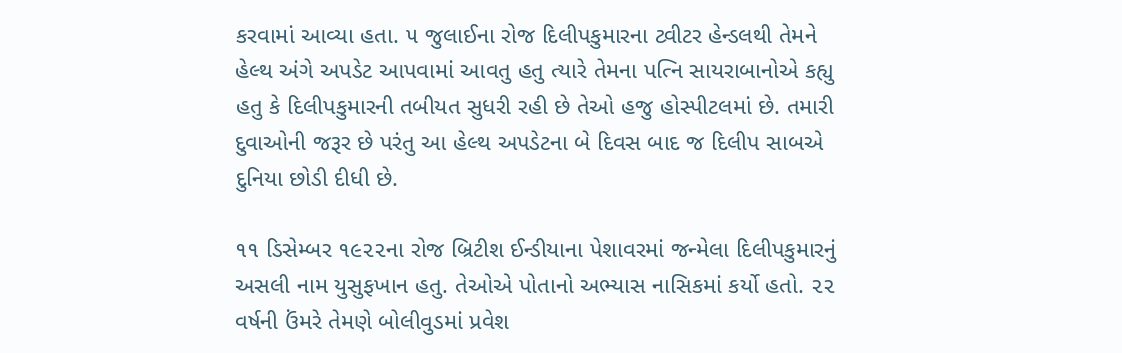કરવામાં આવ્યા હતા. ૫ જુલાઈના રોજ દિલીપકુમારના ટ્વીટર હેન્ડલથી તેમને હેલ્થ અંગે અપડેટ આપવામાં આવતુ હતુ ત્યારે તેમના પત્નિ સાયરાબાનોએ કહ્યુ હતુ કે દિલીપકુમારની તબીયત સુધરી રહી છે તેઓ હજુ હોસ્પીટલમાં છે. તમારી દુવાઓની જરૂર છે પરંતુ આ હેલ્થ અપડેટના બે દિવસ બાદ જ દિલીપ સાબએ દુનિયા છોડી દીધી છે.

૧૧ ડિસેમ્બર ૧૯૨૨ના રોજ બ્રિટીશ ઈન્ડીયાના પેશાવરમાં જન્મેલા દિલીપકુમારનું અસલી નામ યુસુફખાન હતુ. તેઓએ પોતાનો અભ્યાસ નાસિકમાં કર્યો હતો. ૨૨ વર્ષની ઉંમરે તેમણે બોલીવુડમાં પ્રવેશ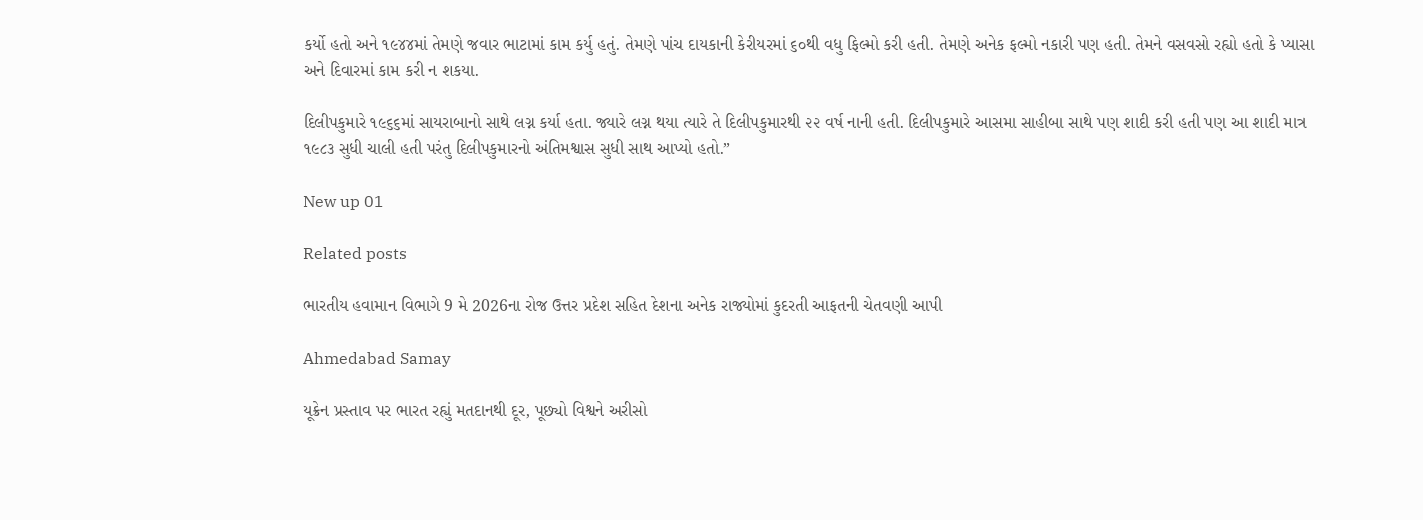કર્યો હતો અને ૧૯૪૪માં તેમણે જવાર ભાટામાં કામ કર્યુ હતું. તેમણે પાંચ દાયકાની કેરીયરમાં ૬૦થી વધુ ફિલ્મો કરી હતી. તેમણે અનેક ફલ્મો નકારી પણ હતી. તેમને વસવસો રહ્યો હતો કે પ્યાસા અને દિવારમાં કામ કરી ન શકયા.

દિલીપકુમારે ૧૯૬૬માં સાયરાબાનો સાથે લગ્ન કર્યા હતા. જ્યારે લગ્ન થયા ત્યારે તે દિલીપકુમારથી ૨૨ વર્ષ નાની હતી. દિલીપકુમારે આસમા સાહીબા સાથે પણ શાદી કરી હતી પણ આ શાદી માત્ર ૧૯૮૩ સુધી ચાલી હતી પરંતુ દિલીપકુમારનો અંતિમશ્વાસ સુધી સાથ આપ્યો હતો.”

New up 01

Related posts

ભારતીય હવામાન વિભાગે 9 મે 2026ના રોજ ઉત્તર પ્રદેશ સહિત દેશના અનેક રાજ્યોમાં કુદરતી આફતની ચેતવણી આપી

Ahmedabad Samay

યૂક્રેન પ્રસ્તાવ પર ભારત રહ્યું મતદાનથી દૂર, પૂછ્યો વિશ્વને અરીસો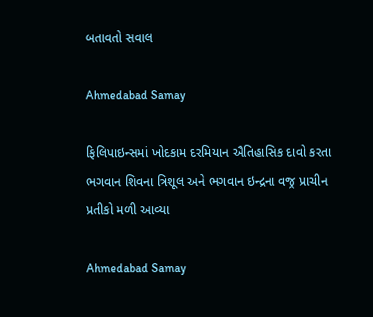બતાવતો સવાલ

Ahmedabad Samay

ફિલિપાઇન્સમાં ખોદકામ દરમિયાન ઐતિહાસિક દાવો કરતા ભગવાન શિવના ત્રિશૂલ અને ભગવાન ઇન્દ્રના વજ્ર પ્રાચીન પ્રતીકો મળી આવ્યા

Ahmedabad Samay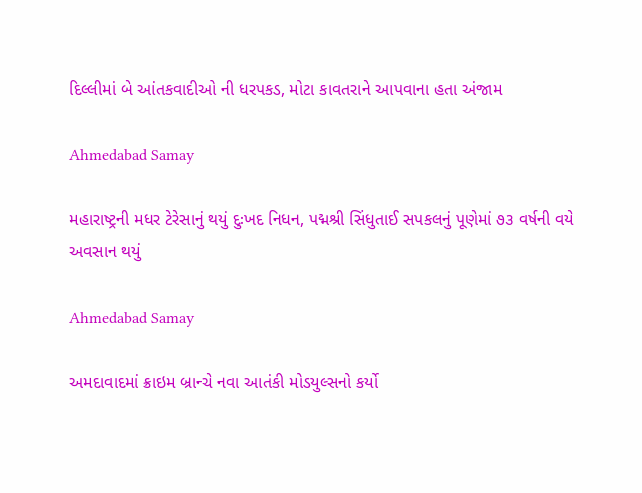દિલ્લીમાં બે આંતકવાદીઓ ની ધરપકડ, મોટા કાવતરાને આપવાના હતા અંજામ

Ahmedabad Samay

મહારાષ્ટ્રની મધર ટેરેસાનું થયું દુઃખદ નિધન, પદ્મશ્રી સિંધુતાઈ સપકલનું પૂણેમાં ૭૩ વર્ષની વયે અવસાન થયું

Ahmedabad Samay

અમદાવાદમાં ક્રાઇમ બ્રાન્‍ચે નવા આતંકી મોડયુલ્‍સનો કર્યો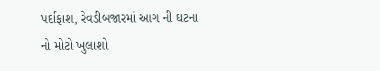પર્દાફાશ, રેવડીબજારમાં આગ ની ઘટના નો મોટો ખુલાશો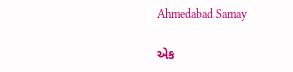Ahmedabad Samay

એક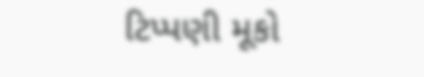ટિપ્પણી મૂકો